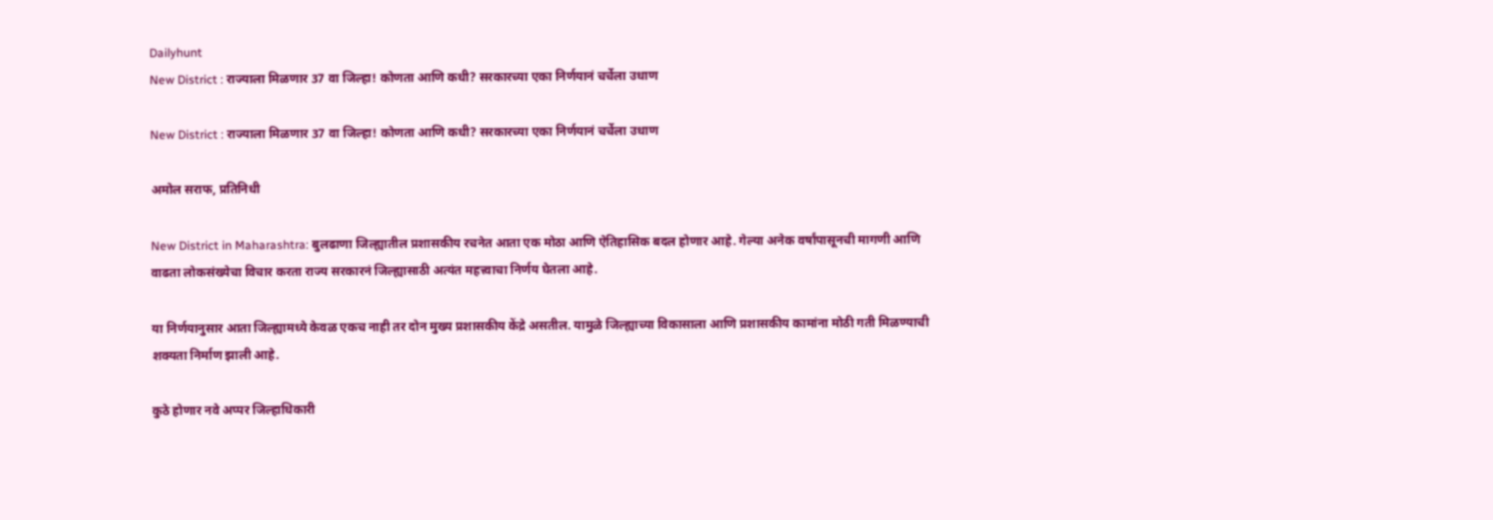Dailyhunt
New District : राज्याला मिळणार 37 वा जिल्हा! कोणता आणि कधी? सरकारच्या एका निर्णयानं चर्चेला उधाण

New District : राज्याला मिळणार 37 वा जिल्हा! कोणता आणि कधी? सरकारच्या एका निर्णयानं चर्चेला उधाण

अमोल सराफ, प्रतिनिधी

New District in Maharashtra: बुलढाणा जिल्ह्यातील प्रशासकीय रचनेत आता एक मोठा आणि ऐतिहासिक बदल होणार आहे. गेल्या अनेक वर्षांपासूनची मागणी आणि वाढता लोकसंख्येचा विचार करता राज्य सरकारनं जिल्ह्यासाठी अत्यंत महत्त्वाचा निर्णय घेतला आहे.

या निर्णयानुसार आता जिल्ह्यामध्ये केवळ एकच नाही तर दोन मुख्य प्रशासकीय केंद्रे असतील. यामुळे जिल्ह्याच्या विकासाला आणि प्रशासकीय कामांना मोठी गती मिळण्याची शक्यता निर्माण झाली आहे.

कुठे होणार नवे अप्पर जिल्हाधिकारी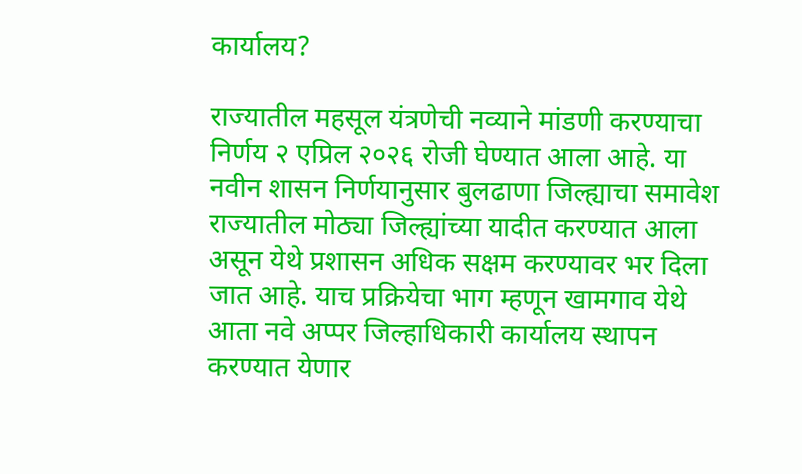कार्यालय?

राज्यातील महसूल यंत्रणेची नव्याने मांडणी करण्याचा निर्णय २ एप्रिल २०२६ रोजी घेण्यात आला आहे. या नवीन शासन निर्णयानुसार बुलढाणा जिल्ह्याचा समावेश राज्यातील मोठ्या जिल्ह्यांच्या यादीत करण्यात आला असून येथे प्रशासन अधिक सक्षम करण्यावर भर दिला जात आहे. याच प्रक्रियेचा भाग म्हणून खामगाव येथे आता नवे अप्पर जिल्हाधिकारी कार्यालय स्थापन करण्यात येणार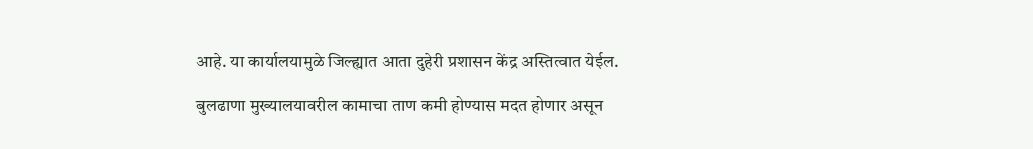आहे. या कार्यालयामुळे जिल्ह्यात आता दुहेरी प्रशासन केंद्र अस्तित्वात येईल.

बुलढाणा मुख्यालयावरील कामाचा ताण कमी होण्यास मदत होणार असून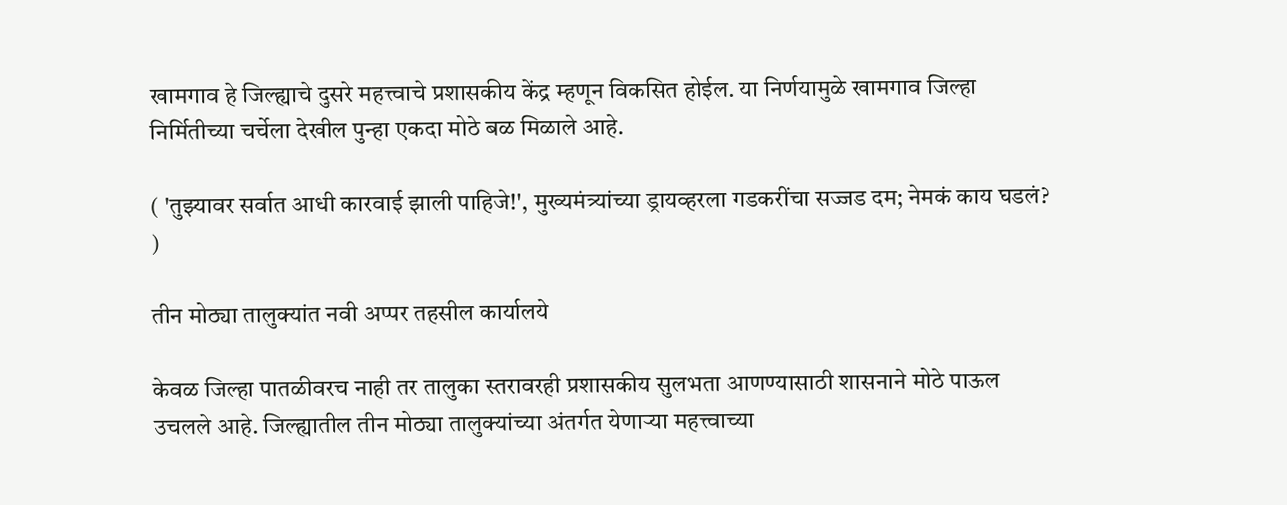खामगाव हे जिल्ह्याचे दुसरे महत्त्वाचे प्रशासकीय केंद्र म्हणून विकसित होईल. या निर्णयामुळे खामगाव जिल्हा निर्मितीच्या चर्चेला देखील पुन्हा एकदा मोठे बळ मिळाले आहे.

( 'तुझ्यावर सर्वात आधी कारवाई झाली पाहिजे!', मुख्यमंत्र्यांच्या ड्रायव्हरला गडकरींचा सज्जड दम; नेमकं काय घडलं? )

तीन मोठ्या तालुक्यांत नवी अप्पर तहसील कार्यालये

केवळ जिल्हा पातळीवरच नाही तर तालुका स्तरावरही प्रशासकीय सुलभता आणण्यासाठी शासनाने मोठे पाऊल उचलले आहे. जिल्ह्यातील तीन मोठ्या तालुक्यांच्या अंतर्गत येणाऱ्या महत्त्वाच्या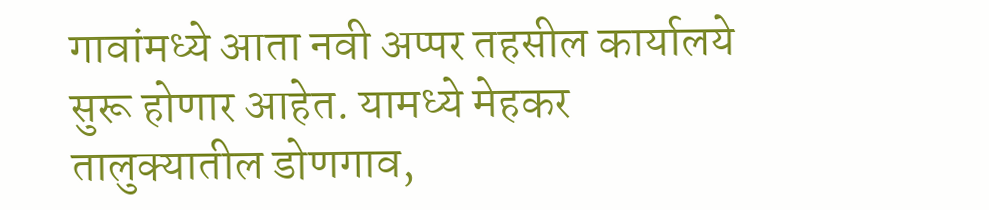गावांमध्ये आता नवी अप्पर तहसील कार्यालये सुरू होणार आहेत. यामध्ये मेहकर तालुक्यातील डोणगाव,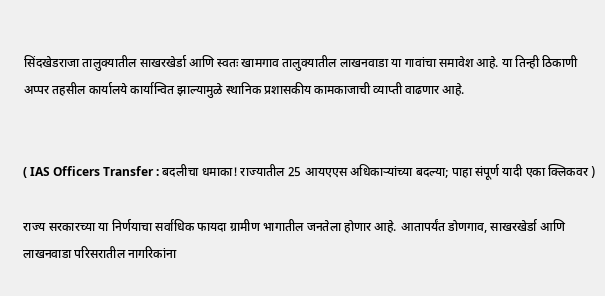सिंदखेडराजा तालुक्यातील साखरखेर्डा आणि स्वतः खामगाव तालुक्यातील लाखनवाडा या गावांचा समावेश आहे. या तिन्ही ठिकाणी अप्पर तहसील कार्यालये कार्यान्वित झाल्यामुळे स्थानिक प्रशासकीय कामकाजाची व्याप्ती वाढणार आहे.


( IAS Officers Transfer : बदलीचा धमाका! राज्यातील 25 आयएएस अधिकाऱ्यांच्या बदल्या; पाहा संपूर्ण यादी एका क्लिकवर )

राज्य सरकारच्या या निर्णयाचा सर्वाधिक फायदा ग्रामीण भागातील जनतेला होणार आहे. आतापर्यंत डोणगाव, साखरखेर्डा आणि लाखनवाडा परिसरातील नागरिकांना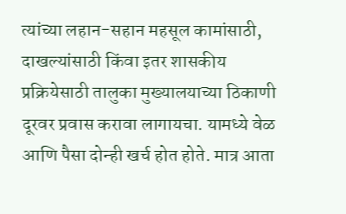त्यांच्या लहान-सहान महसूल कामांसाठी, दाखल्यांसाठी किंवा इतर शासकीय प्रक्रियेसाठी तालुका मुख्यालयाच्या ठिकाणी दूरवर प्रवास करावा लागायचा. यामध्ये वेळ आणि पैसा दोन्ही खर्च होत होते. मात्र आता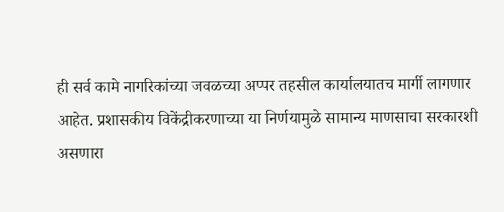ही सर्व कामे नागरिकांच्या जवळच्या अप्पर तहसील कार्यालयातच मार्गी लागणार आहेत. प्रशासकीय विकेंद्रीकरणाच्या या निर्णयामुळे सामान्य माणसाचा सरकारशी असणारा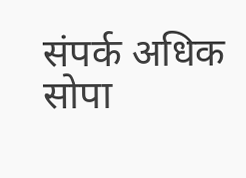संपर्क अधिक सोपा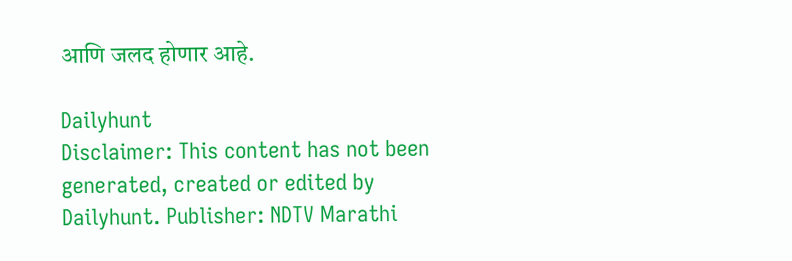आणि जलद होणार आहे.

Dailyhunt
Disclaimer: This content has not been generated, created or edited by Dailyhunt. Publisher: NDTV Marathi